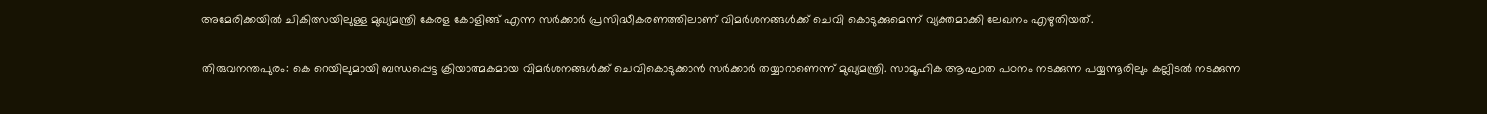അമേരിക്കയിൽ ചികിത്സയിലുള്ള മുഖ്യമന്ത്രി കേരള കോളിങ്ങ് എന്ന സർക്കാർ പ്രസിദ്ധീകരണത്തിലാണ് വിമർശനങ്ങൾക്ക് ചെവി കൊടുക്കുമെന്ന് വ്യക്തമാക്കി ലേഖനം എഴുതിയത്.

തിരുവനന്തപുരം: കെ റെയിലുമായി ബന്ധപ്പെട്ട ക്രിയാത്മകമായ വിമർശനങ്ങൾക്ക് ചെവികൊടുക്കാൻ സർക്കാർ തയ്യാറാണെന്ന് മുഖ്യമന്ത്രി. സാമൂഹിക ആഘാത പഠനം നടക്കുന്ന പയ്യന്നൂരിലും കല്ലിടൽ നടക്കുന്ന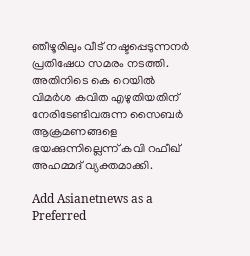ഞീഴൂരിലും വീട് നഷ്ടപ്പെടുന്നനർ പ്രതിഷേധ സമരം നടത്തി. അതിനിടെ കെ റെയിൽ വിമർശ കവിത എഴുതിയതിന് നേരിടേണ്ടിവരുന്ന സൈബർ ആക്രമണങ്ങളെ ഭയക്കുന്നില്ലെന്ന് കവി റഫീഖ് അഹമ്മദ് വ്യക്തമാക്കി.

Add Asianetnews as a Preferred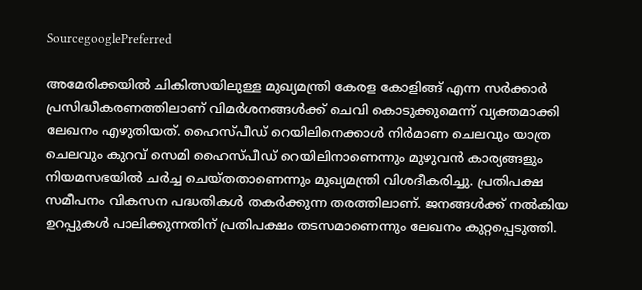SourcegooglePreferred

അമേരിക്കയിൽ ചികിത്സയിലുള്ള മുഖ്യമന്ത്രി കേരള കോളിങ്ങ് എന്ന സർക്കാർ പ്രസിദ്ധീകരണത്തിലാണ് വിമർശനങ്ങൾക്ക് ചെവി കൊടുക്കുമെന്ന് വ്യക്തമാക്കി ലേഖനം എഴുതിയത്. ഹൈസ്പീഡ് റെയിലിനെക്കാൾ നിർമാണ ചെലവും യാത്ര ചെലവും കുറവ് സെമി ഹൈസ്പീഡ് റെയിലിനാണെന്നും മുഴുവൻ കാര്യങ്ങളും നിയമസഭയിൽ ചർച്ച ചെയ്തതാണെന്നും മുഖ്യമന്ത്രി വിശദീകരിച്ചു. പ്രതിപക്ഷ സമീപനം വികസന പദ്ധതികൾ തകർക്കുന്ന തരത്തിലാണ്. ജനങ്ങൾക്ക് നൽകിയ ഉറപ്പുകൾ പാലിക്കുന്നതിന് പ്രതിപക്ഷം തടസമാണെന്നും ലേഖനം കുറ്റപ്പെടുത്തി.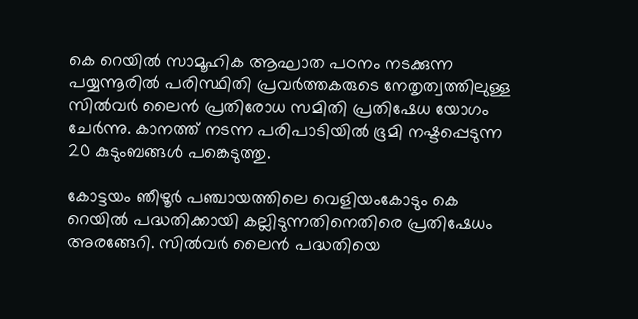കെ റെയിൽ സാമൂഹിക ആഘാത പഠനം നടക്കുന്ന പയ്യന്നൂരിൽ പരിസ്ഥിതി പ്രവർത്തകരുടെ നേതൃത്വത്തിലുള്ള സിൽവർ ലൈൻ പ്രതിരോധ സമിതി പ്രതിഷേധ യോഗം ചേർന്നു. കാനത്ത് നടന്ന പരിപാടിയിൽ ഭൂമി നഷ്ടപ്പെടുന്ന 20 കുടുംബങ്ങൾ പങ്കെടുത്തു.

കോട്ടയം ഞീഴൂർ പഞ്ചായത്തിലെ വെളിയംകോടും കെ റെയിൽ പദ്ധതിക്കായി കല്ലിടുന്നതിനെതിരെ പ്രതിഷേധം അരങ്ങേറി. സിൽവർ ലൈൻ പദ്ധതിയെ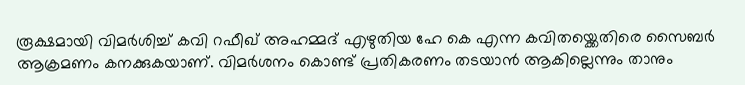രൂക്ഷമായി വിമർശിച്ച് കവി റഫീഖ് അഹമ്മദ് എഴുതിയ ഹേ കെ എന്ന കവിതയ്ക്കെതിരെ സൈബർ ആക്രമണം കനക്കുകയാണ്. വിമർശനം കൊണ്ട് പ്രതികരണം തടയാൻ ആകില്ലെന്നും താനും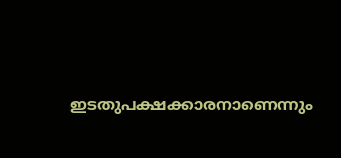ഇടതുപക്ഷക്കാരനാണെന്നും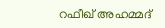റഫീഖ്‌ അഹമ്മദ്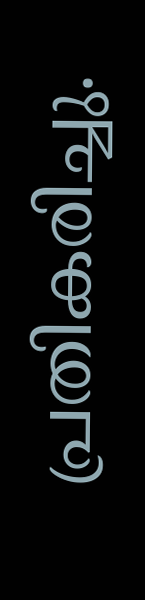പ്രതികരിച്ചു.